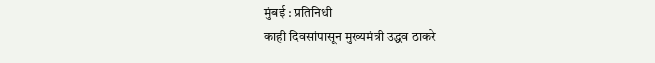मुंबई : प्रतिनिधी
काही दिवसांपासून मुख्यमंत्री उद्धव ठाकरे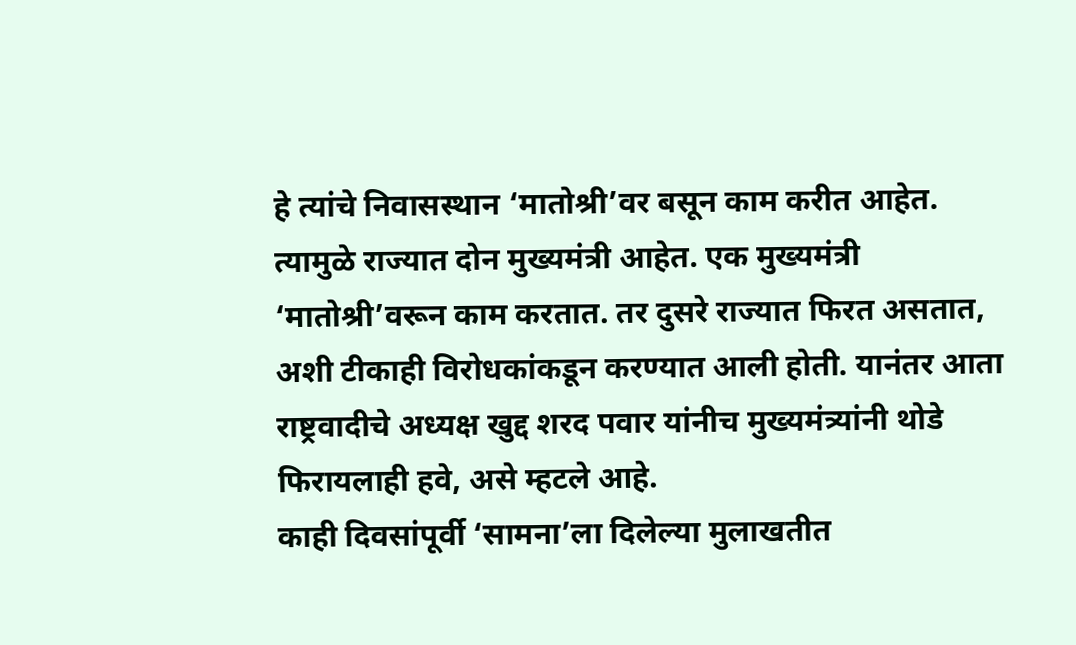हे त्यांचे निवासस्थान ‘मातोश्री’वर बसून काम करीत आहेत. त्यामुळे राज्यात दोन मुख्यमंत्री आहेत. एक मुख्यमंत्री ‘मातोश्री’वरून काम करतात. तर दुसरे राज्यात फिरत असतात, अशी टीकाही विरोधकांकडून करण्यात आली होती. यानंतर आता राष्ट्रवादीचे अध्यक्ष खुद्द शरद पवार यांनीच मुख्यमंत्र्यांनी थोडे फिरायलाही हवे, असे म्हटले आहे.
काही दिवसांपूर्वी ‘सामना’ला दिलेल्या मुलाखतीत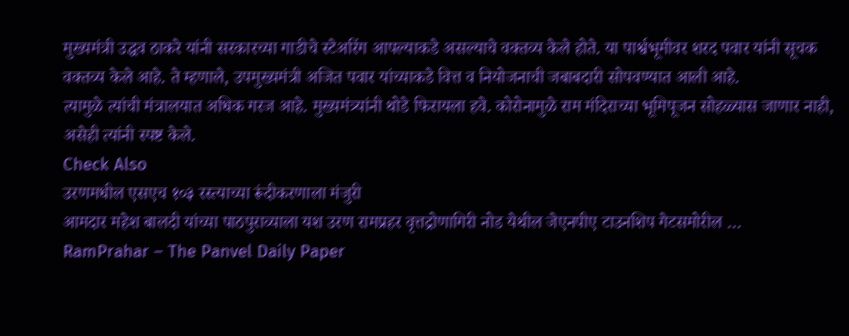मुख्यमंत्री उद्धव ठाकरे यांनी सरकारच्या गाडीचे स्टेअरिंग आपल्याकडे असल्याचे वक्तव्य केले होते. या पार्श्वभूमीवर शरद पवार यांनी सूचक वक्तव्य केले आहे. ते म्हणाले, उपमुख्यमंत्री अजित पवार यांच्याकडे वित्त व नियोजनाची जबाबदारी सोपवण्यात आली आहे.
त्यामुळे त्यांची मंत्रालयात अधिक गरज आहे. मुख्यमंत्र्यांनी थोडे फिरायला हवे. कोरोनामुळे राम मंदिराच्या भूमिपूजन सोहळ्यास जाणार नाही, असेही त्यांनी स्पष्ट केले.
Check Also
उरणमधील एसएच १०३ रस्त्याच्या रूंदीकरणाला मंजुरी
आमदार महेश बालदी यांच्या पाठपुराव्याला यश उरण रामप्रहर वृत्तद्रोणागिरी नोड येथील जेएनपीए टाउनशिप गेटसमोरील …
RamPrahar – The Panvel Daily Paper